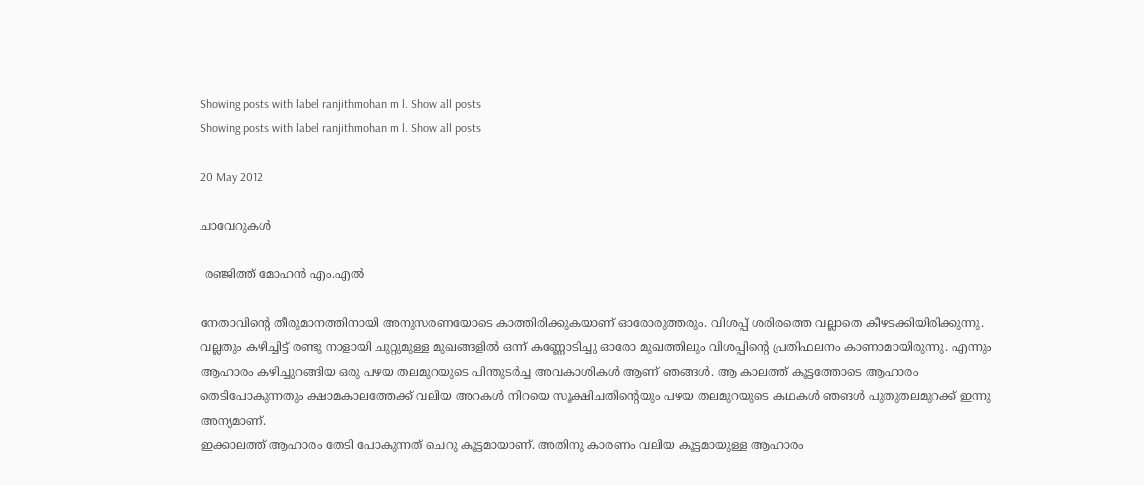Showing posts with label ranjithmohan m l. Show all posts
Showing posts with label ranjithmohan m l. Show all posts

20 May 2012

ചാവേറുകൾ

 രഞ്ജിത്ത് മോഹൻ എം.എൽ

നേതാവിന്റെ തീരുമാനത്തിനായി അനുസരണയോടെ കാത്തിരിക്കുകയാണ് ഓരോരുത്തരും. വിശപ്പ് ശരിരത്തെ വല്ലാതെ കീഴടക്കിയിരിക്കുന്നു. വല്ലതും കഴിച്ചിട്ട് രണ്ടു നാളായി ചുറ്റുമുള്ള മുഖങ്ങളില്‍ ഒന്ന് കണ്ണോടിച്ചു ഓരോ മുഖത്തിലും വിശപ്പിന്റെ പ്രതിഫലനം കാണാമായിരുന്നു. എന്നും ആഹാരം കഴിച്ചുറങ്ങിയ ഒരു പഴയ തലമുറയുടെ പിന്തുടര്‍ച്ച അവകാശികള്‍ ആണ് ഞങ്ങള്‍. ആ കാലത്ത് കൂട്ടത്തോടെ ആഹാരം തെടിപോകുന്നതും ക്ഷാമകാലത്തേക്ക് വലിയ അറകള്‍ നിറയെ സൂക്ഷിചതിന്റെയും പഴയ തലമുറയുടെ കഥകള്‍ ഞങള്‍ പുതുതലമുറക്ക് ഇന്നു അന്യമാണ്.
ഇക്കാലത്ത് ആഹാരം തേടി പോകുന്നത് ചെറു കൂട്ടമായാണ്. അതിനു കാരണം വലിയ കൂട്ടമായുള്ള ആഹാരം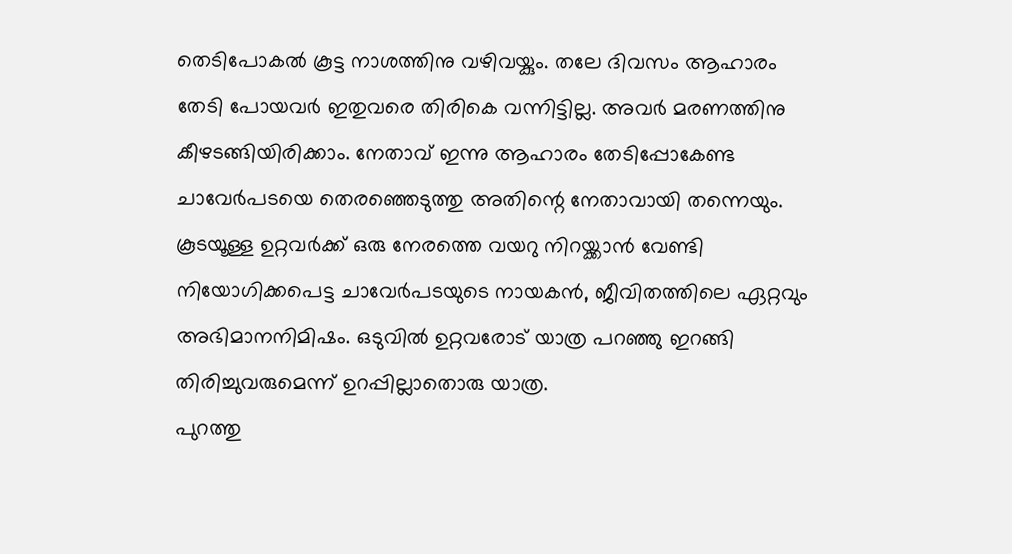തെടിപോകല്‍ കൂട്ട നാശത്തിനു വഴിവയ്കും. തലേ ദിവസം ആഹാരം തേടി പോയവര്‍ ഇതുവരെ തിരികെ വന്നിട്ടില്ല. അവര്‍ മരണത്തിനു കീഴടങ്ങിയിരിക്കാം. നേതാവ് ഇന്നു ആഹാരം തേടിപ്പോകേണ്ട ചാവേര്‍പടയെ തെരഞ്ഞെടുത്തു അതിന്റെ നേതാവായി തന്നെയും. കൂടയൂള്ള ഉറ്റവര്‍ക്ക് ഒരു നേരത്തെ വയറു നിറയ്ക്കാന്‍ വേണ്ടി നിയോഗിക്കപെട്ട ചാവേര്‍പടയുടെ നായകന്‍, ജീവിതത്തിലെ ഏറ്റവും അഭിമാനനിമിഷം. ഒടുവില്‍ ഉറ്റവരോട് യാത്ര പറഞ്ഞു ഇറങ്ങി തിരിച്ചുവരുമെന്ന് ഉറപ്പില്ലാതൊരു യാത്ര.
പുറത്തു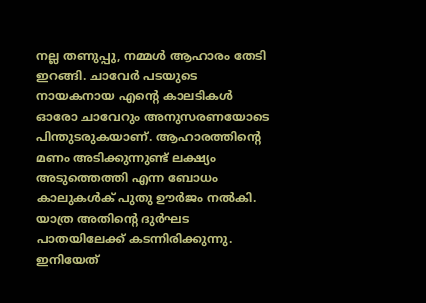നല്ല തണുപ്പു, നമ്മള്‍ ആഹാരം തേടി ഇറങ്ങി. ചാവേര്‍ പടയുടെ നായകനായ എന്റെ കാലടികള്‍ ഓരോ ചാവേറും അനുസരണയോടെ പിന്തുടരുകയാണ്. ആഹാരത്തിന്റെ മണം അടിക്കുന്നുണ്ട് ലക്ഷ്യം അടുത്തെത്തി എന്ന ബോധം കാലുകള്‍ക് പുതു ഊര്‍ജം നല്‍കി. യാത്ര അതിന്റെ ദുര്‍ഘട പാതയിലേക്ക് കടന്നിരിക്കുന്നു. ഇനിയേത്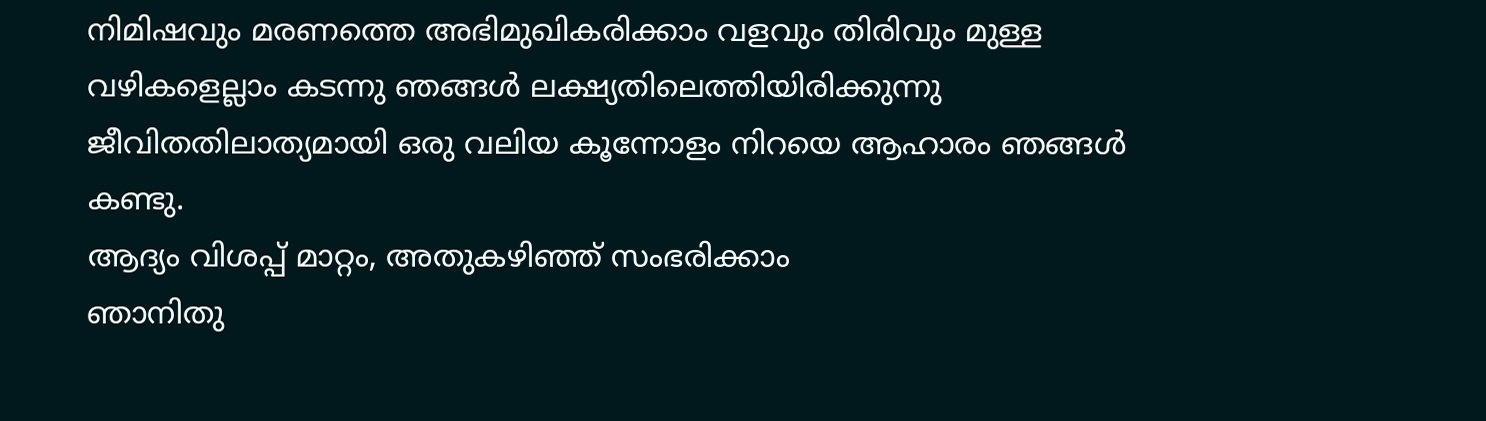നിമിഷവും മരണത്തെ അഭിമുഖികരിക്കാം വളവും തിരിവും മുള്ള വഴികളെല്ലാം കടന്നു ഞങ്ങള്‍ ലക്ഷ്യതിലെത്തിയിരിക്കുന്നു ജീവിതതിലാത്യമായി ഒരു വലിയ കൂന്നോളം നിറയെ ആഹാരം ഞങ്ങള്‍ കണ്ടു.
ആദ്യം വിശപ്പ് മാറ്റം, അതുകഴിഞ്ഞ് സംഭരിക്കാം
ഞാനിതു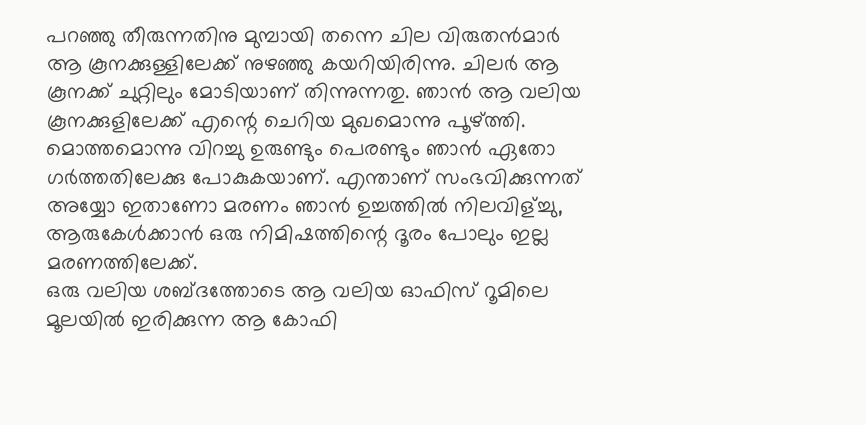പറഞ്ഞു തീരുന്നതിനു മുമ്പായി തന്നെ ചില വിരുതന്‍മാര്‍ ആ കൂനക്കുള്ളിലേക്ക് നുഴഞ്ഞു കയറിയിരിന്നു. ചിലര്‍ ആ കൂനക്ക് ചുറ്റിലും മോടിയാണ് തിന്നുന്നതു. ഞാന്‍ ആ വലിയ കൂനക്കുളിലേക്ക് എന്റെ ചെറിയ മുഖമൊന്നു പൂഴ്ത്തി. മൊത്തമൊന്നു വിറച്ചു ഉരുണ്ടും പെരണ്ടും ഞാന്‍ ഏതോ ഗര്‍ത്തതിലേക്കു പോകുകയാണ്. എന്താണ് സംഭവിക്കുന്നത് അയ്യോ ഇതാണോ മരണം ഞാന്‍ ഉച്ചത്തില്‍ നിലവിള്ച്ചു, ആരുകേള്‍ക്കാന്‍ ഒരു നിമിഷത്തിന്റെ ദൂരം പോലും ഇല്ല മരണത്തിലേക്ക്.
ഒരു വലിയ ശബ്ദത്തോടെ ആ വലിയ ഓഫിസ് റൂമിലെ മൂലയില്‍ ഇരിക്കുന്ന ആ കോഫി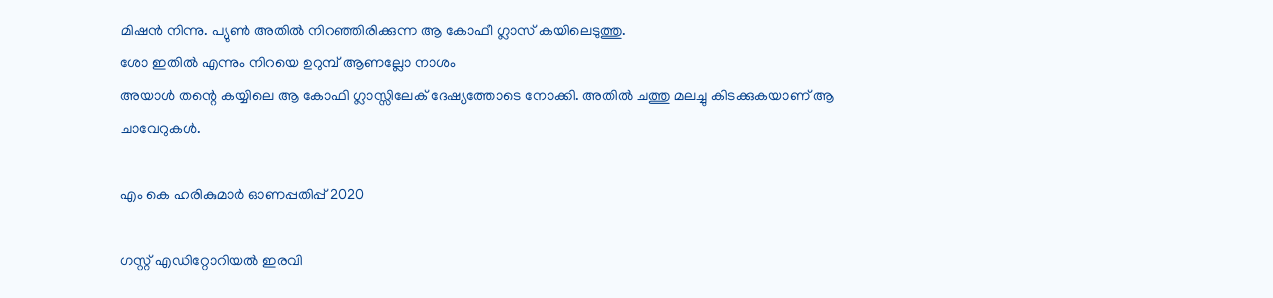മിഷന്‍ നിന്നു. പ്യുണ്‍ അതില്‍ നിറഞ്ഞിരിക്കുന്ന ആ കോഫീ ഗ്ലാസ് കയിലെടുത്തു.
ശോ ഇതില്‍ എന്നും നിറയെ ഉറുമ്പ് ആണല്ലോ നാശം
അയാള്‍ തന്റെ കയ്യിലെ ആ കോഫി ഗ്ലാസ്സിലേക് ദേഷ്യത്തോടെ നോക്കി. അതില്‍ ചത്തു മലച്ചു കിടക്കുകയാണ് ആ ചാവേറുകള്‍.

എം കെ ഹരികുമാർ ഓണപ്പതിപ്പ്‌ 2020

ഗസ്റ്റ് എഡിറ്റോറിയൽ ഇരവി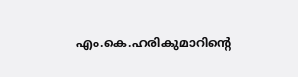എം.കെ.ഹരികുമാറിൻ്റെ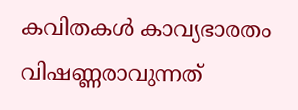കവിതകൾ കാവ്യഭാരതം വിഷണ്ണരാവുന്നത്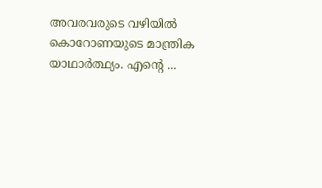അവരവരുടെ വഴിയിൽ കൊറോണയുടെ മാന്ത്രിക യാഥാർത്ഥ്യം. എന്റെ ...